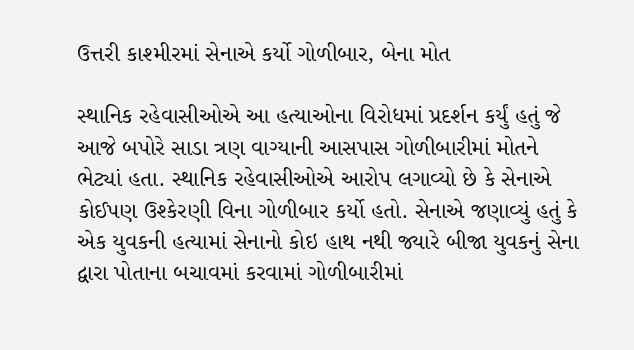ઉત્તરી કાશ્મીરમાં સેનાએ કર્યો ગોળીબાર, બેના મોત

સ્થાનિક રહેવાસીઓએ આ હત્યાઓના વિરોધમાં પ્રદર્શન કર્યું હતું જે આજે બપોરે સાડા ત્રણ વાગ્યાની આસપાસ ગોળીબારીમાં મોતને ભેટ્યાં હતા. સ્થાનિક રહેવાસીઓએ આરોપ લગાવ્યો છે કે સેનાએ કોઈપણ ઉશ્કેરણી વિના ગોળીબાર કર્યો હતો. સેનાએ જણાવ્યું હતું કે એક યુવકની હત્યામાં સેનાનો કોઇ હાથ નથી જ્યારે બીજા યુવકનું સેના દ્વારા પોતાના બચાવમાં કરવામાં ગોળીબારીમાં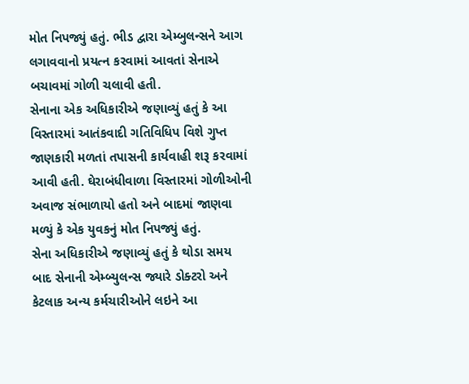મોત નિપજ્યું હતું. ભીડ દ્વારા એમ્બુલન્સને આગ લગાવવાનો પ્રયત્ન કરવામાં આવતાં સેનાએ બચાવમાં ગોળી ચલાવી હતી.
સેનાના એક અધિકારીએ જણાવ્યું હતું કે આ વિસ્તારમાં આતંકવાદી ગતિવિધિપ વિશે ગુપ્ત જાણકારી મળતાં તપાસની કાર્યવાહી શરૂ કરવામાં આવી હતી. ઘેરાબંધીવાળા વિસ્તારમાં ગોળીઓની અવાજ સંભાળાયો હતો અને બાદમાં જાણવા મળ્યું કે એક યુવકનું મોત નિપજ્યું હતું.
સેના અધિકારીએ જણાવ્યું હતું કે થોડા સમય બાદ સેનાની એમ્બ્યુલન્સ જ્યારે ડોક્ટરો અને કેટલાક અન્ય કર્મચારીઓને લઇને આ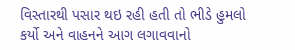વિસ્તારથી પસાર થઇ રહી હતી તો ભીડે હુમલો કર્યો અને વાહનને આગ લગાવવાનો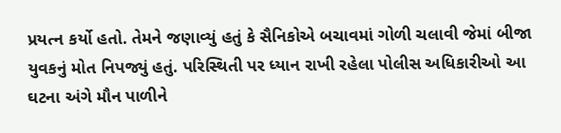પ્રયત્ન કર્યો હતો. તેમને જણાવ્યું હતું કે સૈનિકોએ બચાવમાં ગોળી ચલાવી જેમાં બીજા યુવકનું મોત નિપજ્યું હતું. પરિસ્થિતી પર ધ્યાન રાખી રહેલા પોલીસ અધિકારીઓ આ ઘટના અંગે મૌન પાળીને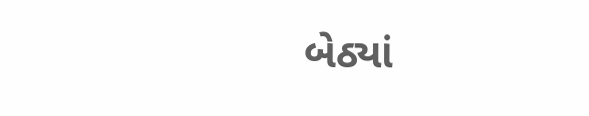બેઠ્યાં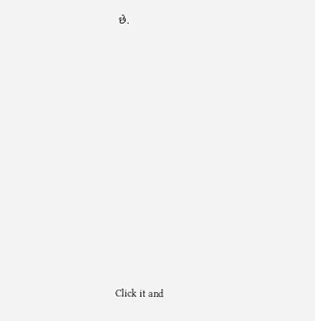છે.












Click it and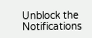Unblock the Notifications